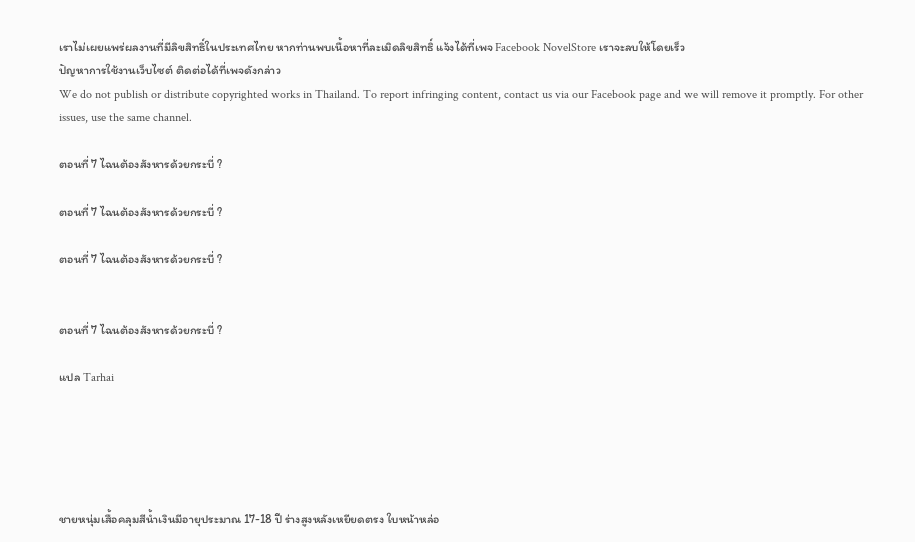เราไม่เผยแพร่ผลงานที่มีลิขสิทธิ์ในประเทศไทย หากท่านพบเนื้อหาที่ละเมิดลิขสิทธิ์ แจ้งได้ที่เพจ Facebook NovelStore เราจะลบให้โดยเร็ว
ปัญหาการใช้งานเว็บไซต์ ติดต่อได้ที่เพจดังกล่าว
We do not publish or distribute copyrighted works in Thailand. To report infringing content, contact us via our Facebook page and we will remove it promptly. For other issues, use the same channel.

ตอนที่ 7 ไฉนต้องสังหารด้วยกระบี่ ?

ตอนที่ 7 ไฉนต้องสังหารด้วยกระบี่ ?

ตอนที่ 7 ไฉนต้องสังหารด้วยกระบี่ ?


ตอนที่ 7 ไฉนต้องสังหารด้วยกระบี่ ?

แปล Tarhai





ชายหนุ่มเสื้อคลุมสีน้ำเงินมีอายุประมาณ 17-18 ปี ร่างสูงหลังเหยียดตรง ใบหน้าหล่อ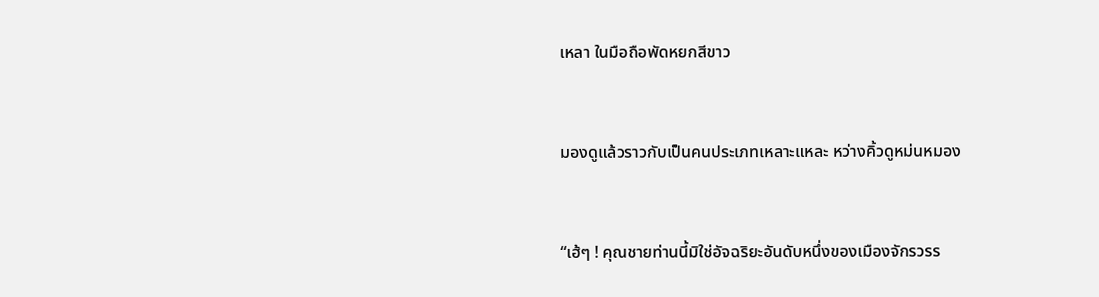เหลา ในมือถือพัดหยกสีขาว



มองดูแล้วราวกับเป็นคนประเภทเหลาะแหละ หว่างคิ้วดูหม่นหมอง



“เฮ้ๆ ! คุณชายท่านนี้มิใช่อัจฉริยะอันดับหนึ่งของเมืองจักรวรร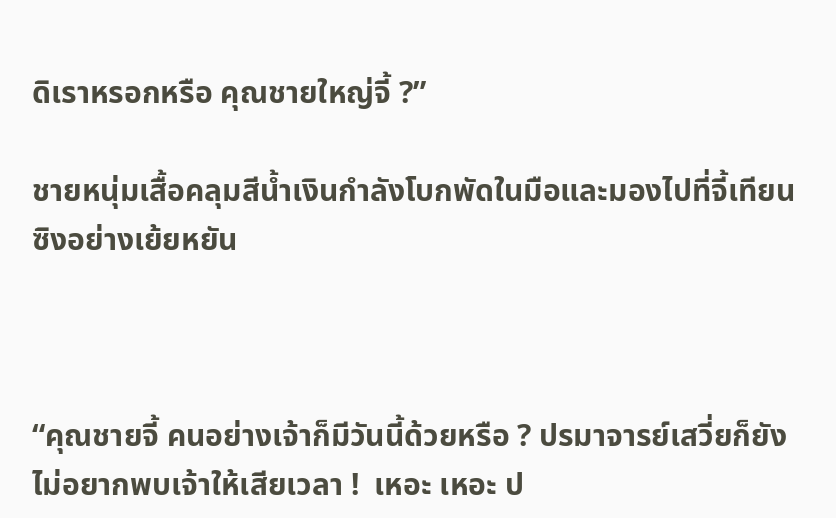ดิเราหรอกหรือ คุณชายใหญ่จี้ ?”

ชายหนุ่มเสื้อคลุมสีน้ำเงินกำลังโบกพัดในมือและมองไปที่จี้เทียนซิงอย่างเย้ยหยัน



“คุณชายจี้ คนอย่างเจ้าก็มีวันนี้ด้วยหรือ ? ปรมาจารย์เสวี่ยก็ยังไม่อยากพบเจ้าให้เสียเวลา !  เหอะ เหอะ ป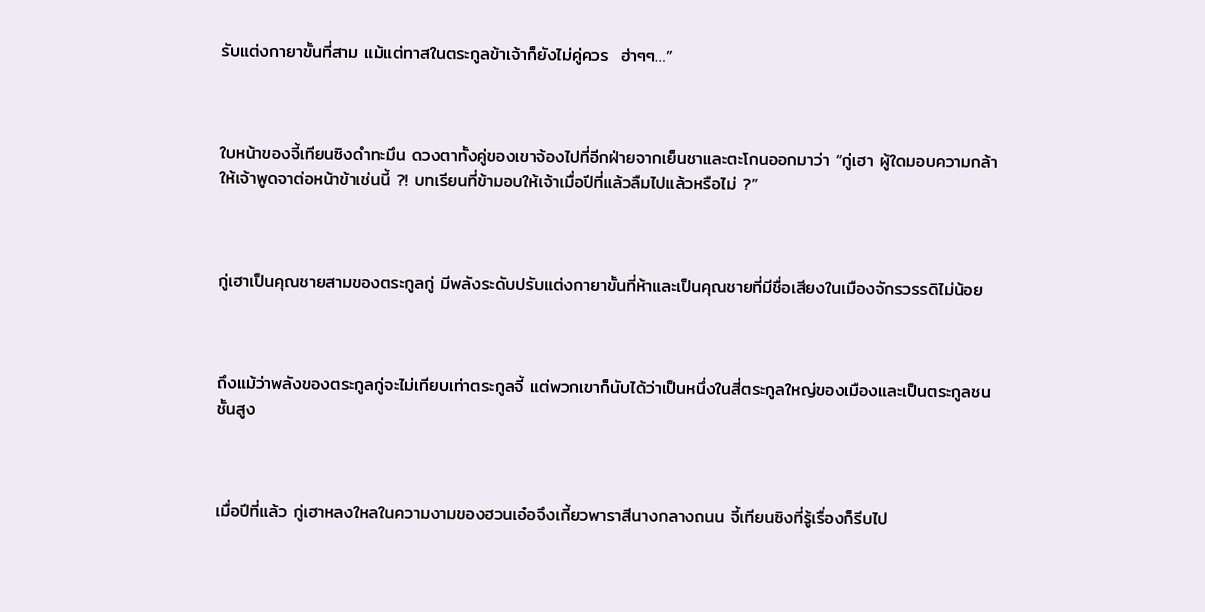รับแต่งกายาขั้นที่สาม แม้แต่ทาสในตระกูลข้าเจ้าก็ยังไม่คู่ควร  ฮ่าๆๆ…”



ใบหน้าของจี้เทียนซิงดำทะมึน ดวงตาทั้งคู่ของเขาจ้องไปที่อีกฝ่ายจากเย็นชาและตะโกนออกมาว่า “กู่เฮา ผู้ใดมอบความกล้าให้เจ้าพูดจาต่อหน้าข้าเช่นนี้ ?! บทเรียนที่ข้ามอบให้เจ้าเมื่อปีที่แล้วลืมไปแล้วหรือไม่ ?”



กู่เฮาเป็นคุณชายสามของตระกูลกู่ มีพลังระดับปรับแต่งกายาขั้นที่ห้าและเป็นคุณชายที่มีชื่อเสียงในเมืองจักรวรรดิไม่น้อย



ถึงแม้ว่าพลังของตระกูลกู่จะไม่เทียบเท่าตระกูลจี้ แต่พวกเขาก็นับได้ว่าเป็นหนึ่งในสี่ตระกูลใหญ่ของเมืองและเป็นตระกูลชนชั้นสูง



เมื่อปีที่แล้ว กู่เฮาหลงใหลในความงามของฮวนเอ๋อจึงเกี้ยวพาราสีนางกลางถนน จี้เทียนซิงที่รู้เรื่องก็รีบไป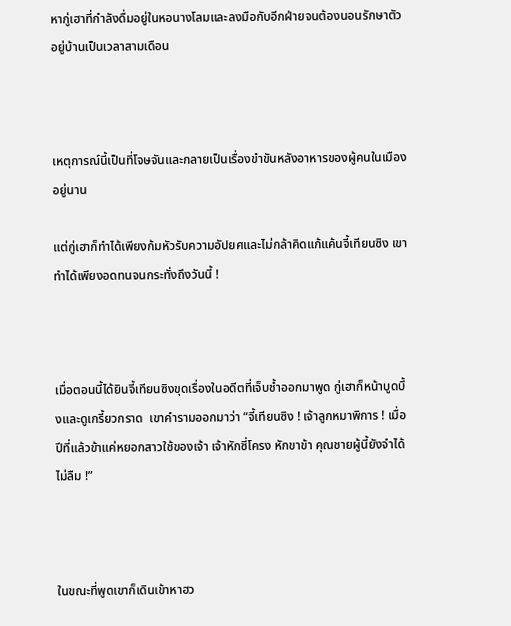หากู่เฮาที่กำลังดื่มอยู่ในหอนางโลมและลงมือกับอีกฝ่ายจนต้องนอนรักษาตัวอยู่บ้านเป็นเวลาสามเดือน



เหตุการณ์นี้เป็นที่โจษจันและกลายเป็นเรื่องขำขันหลังอาหารของผู้คนในเมืองอยู่นาน

แต่กู่เฮาก็ทำได้เพียงก้มหัวรับความอัปยศและไม่กล้าคิดแก้แค้นจี้เทียนซิง เขาทำได้เพียงอดทนจนกระทั่งถึงวันนี้ !



เมื่อตอนนี้ได้ยินจี้เทียนซิงขุดเรื่องในอดีตที่เจ็บช้ำออกมาพูด กู่เฮาก็หน้าบูดบึ้งและดูเกรี้ยวกราด  เขาคำรามออกมาว่า “จี้เทียนซิง ! เจ้าลูกหมาพิการ ! เมื่อปีที่แล้วข้าแค่หยอกสาวใช้ของเจ้า เจ้าหักซี่โครง หักขาข้า คุณชายผู้นี้ยังจำได้ไม่ลืม !”



ในขณะที่พูดเขาก็เดินเข้าหาฮว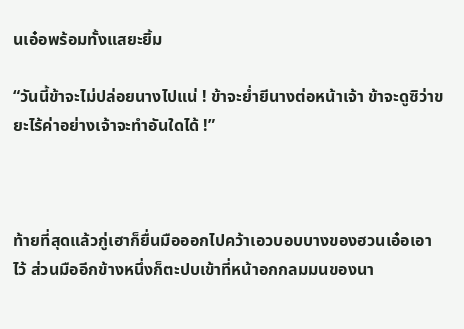นเอ๋อพร้อมทั้งแสยะยิ้ม

“วันนี้ข้าจะไม่ปล่อยนางไปแน่ ! ข้าจะย่ำยีนางต่อหน้าเจ้า ข้าจะดูซิว่าขยะไร้ค่าอย่างเจ้าจะทำอันใดได้ !”



ท้ายที่สุดแล้วกู่เฮาก็ยื่นมือออกไปคว้าเอวบอบบางของฮวนเอ๋อเอาไว้ ส่วนมืออีกข้างหนึ่งก็ตะปบเข้าที่หน้าอกกลมมนของนา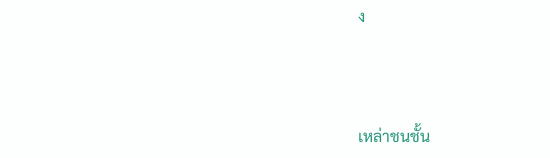ง



เหล่าชนชั้น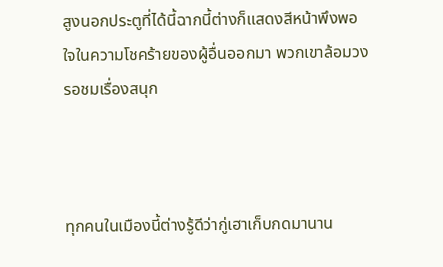สูงนอกประตูที่ได้นี้ฉากนี้ต่างก็แสดงสีหน้าพึงพอใจในความโชคร้ายของผู้อื่นออกมา พวกเขาล้อมวงรอชมเรื่องสนุก



ทุกคนในเมืองนี้ต่างรู้ดีว่ากู่เฮาเก็บกดมานาน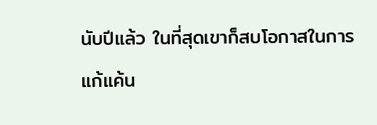นับปีแล้ว ในที่สุดเขาก็สบโอกาสในการแก้แค้น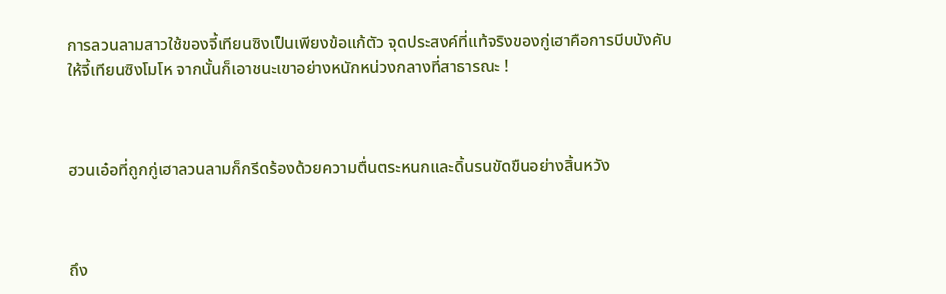การลวนลามสาวใช้ของจี้เทียนซิงเป็นเพียงข้อแก้ตัว จุดประสงค์ที่แท้จริงของกู่เฮาคือการบีบบังคับให้จี้เทียนซิงโมโห จากนั้นก็เอาชนะเขาอย่างหนักหน่วงกลางที่สาธารณะ !



ฮวนเอ๋อที่ถูกกู่เฮาลวนลามก็กรีดร้องด้วยความตื่นตระหนกและดิ้นรนขัดขืนอย่างสิ้นหวัง



ถึง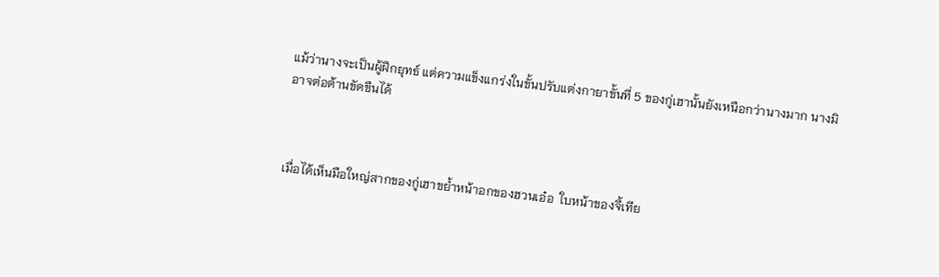แม้ว่านางจะเป็นผู้ฝึกยุทธ์ แต่ความแข็งแกร่งในขั้นปรับแต่งกายาขั้นที่ 5 ของกู่เฮานั้นยังเหนือกว่านางมาก นางมิอาจต่อต้านขัดขืนได้



เมื่อได้เห็นมือใหญ่สากของกู่เฮาขย้ำหน้าอกของฮวนเอ๋อ  ใบหน้าของจี้เทีย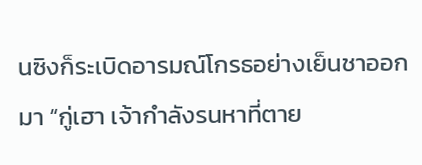นซิงก็ระเบิดอารมณ์โกรธอย่างเย็นชาออกมา “กู่เฮา เจ้ากำลังรนหาที่ตาย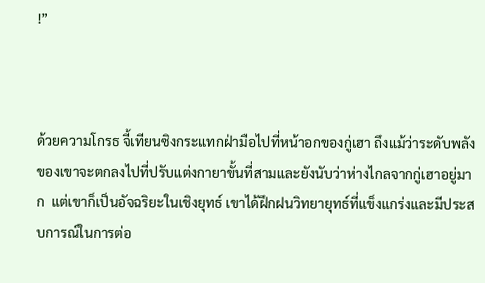!”



ด้วยความโกรธ จี้เทียนซิงกระแทกฝ่ามือไปที่หน้าอกของกู่เฮา ถึงแม้ว่าระดับพลังของเขาจะตกลงไปที่ปรับแต่งกายาขั้นที่สามและยังนับว่าห่างไกลจากกู่เฮาอยู่มาก  แต่เขาก็เป็นอัจฉริยะในเชิงยุทธ์ เขาได้ฝึกฝนวิทยายุทธ์ที่แข็งแกร่งและมีประสบการณ์ในการต่อ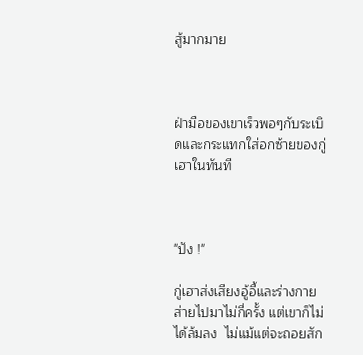สู้มากมาย



ฝ่ามือของเขาเร็วพอๆกับระเบิดและกระแทกใส่อกซ้ายของกู่เฮาในทันที



"ปัง !"

กู่เฮาส่งเสียงอู้อี้และร่างกายส่ายไปมาไม่กี่ครั้ง แต่เขาก็ไม่ได้ล้มลง  ไม่แม้แต่จะถอยสัก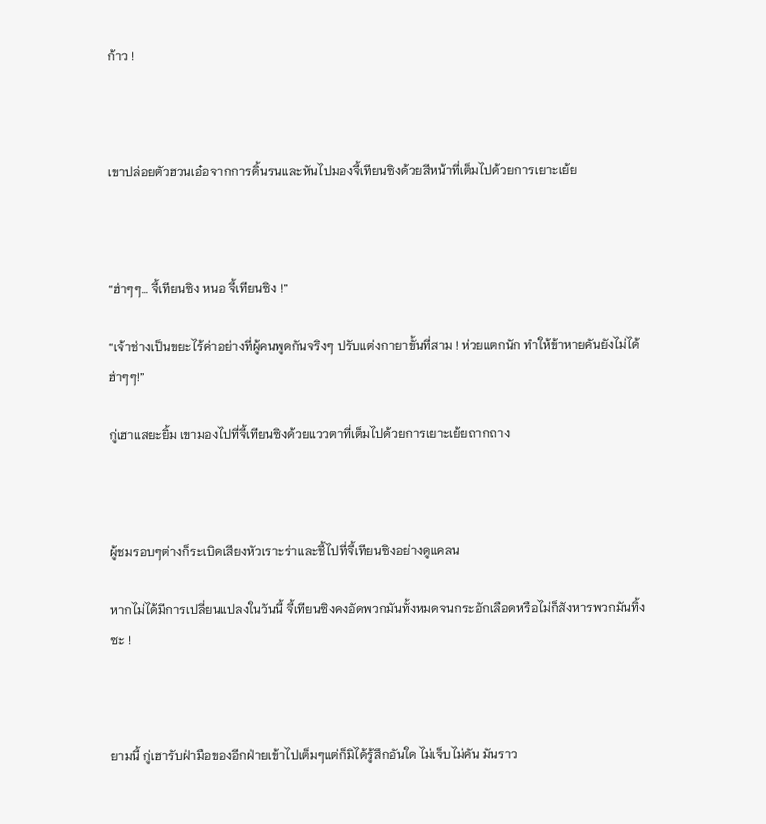ก้าว !



เขาปล่อยตัวฮวนเอ๋อจากการดิ้นรนและหันไปมองจี้เทียนซิงด้วยสีหน้าที่เต็มไปด้วยการเยาะเย้ย



“ฮ่าๆๆ… จี้เทียนซิง หนอ จี้เทียนซิง !”

“เจ้าช่างเป็นขยะไร้ค่าอย่างที่ผู้คนพูดกันจริงๆ ปรับแต่งกายาขั้นที่สาม ! ห่วยแตกนัก ทำให้ข้าหายคันยังไม่ได้ ฮ่าๆๆ!”

กู่เฮาแสยะยิ้ม เขามองไปที่จี้เทียนซิงด้วยแววตาที่เต็มไปด้วยการเยาะเย้ยถากถาง



ผู้ชมรอบๆต่างก็ระเบิดเสียงหัวเราะร่าและชี้ไปที่จี้เทียนซิงอย่างดูแคลน

หากไม่ได้มีการเปลี่ยนแปลงในวันนี้ จี้เทียนซิงคงอัดพวกมันทั้งหมดจนกระอักเลือดหรือไม่ก็สังหารพวกมันทิ้งซะ !



ยามนี้ กู่เฮารับฝ่ามือของอีกฝ่ายเข้าไปเต็มๆแต่ก็มิได้รู้สึกอันใด ไม่เจ็บไม่คัน มันราว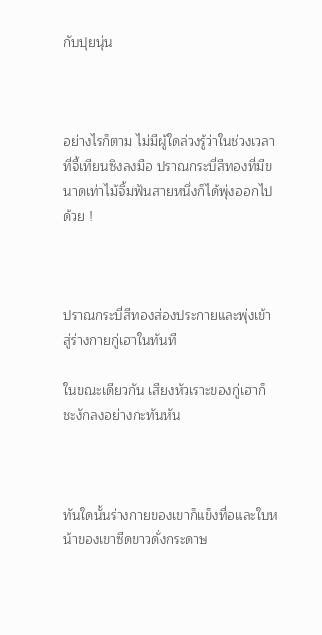กับปุยนุ่น



อย่างไรก็ตาม ไม่มีผู้ใดล่วงรู้ว่าในช่วงเวลาที่จี้เทียนซิงลงมือ ปราณกระบี่สีทองที่มีขนาดเท่าไม้จิ้มฟันสายหนึ่งก็ได้พุ่งออกไปด้วย !



ปราณกระบี่สีทองส่องประกายและพุ่งเข้าสู่ร่างกายกู่เฮาในทันที

ในขณะเดียวกัน เสียงหัวเราะของกู่เฮาก็ชะงักลงอย่างกะทันหัน



ทันใดนั้นร่างกายของเขาก็แข็งทื่อและใบหน้าของเขาซีดขาวดั่งกระดาษ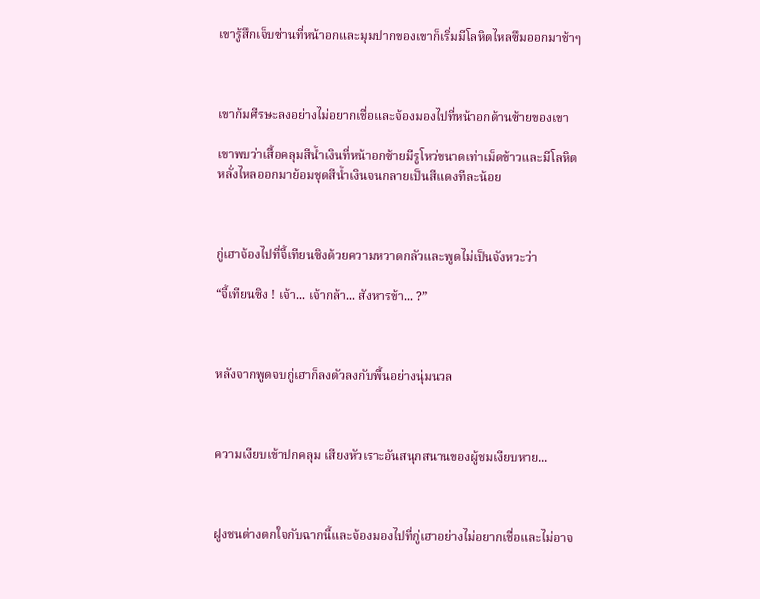เขารู้สึกเจ็บซ่านที่หน้าอกและมุมปากของเขาก็เริ่มมีโลหิตไหลซึมออกมาช้าๆ



เขาก้มศีรษะลงอย่างไม่อยากเชื่อและจ้องมองไปที่หน้าอกด้านซ้ายของเขา

เขาพบว่าเสื้อคลุมสีน้ำเงินที่หน้าอกซ้ายมีรูโหว่ขนาดเท่าเม็ดข้าวและมีโลหิตหลั่งไหลออกมาย้อมชุดสีน้ำเงินจนกลายเป็นสีแดงทีละน้อย



กู่เฮาจ้องไปที่จี้เทียนซิงด้วยความหวาดกลัวและพูดไม่เป็นจังหวะว่า

“จี้เทียนซิง ! เจ้า... เจ้ากล้า... สังหารข้า... ?”



หลังจากพูดจบกู่เฮาก็ลงตัวลงกับพื้นอย่างนุ่มนวล



ความเงียบเข้าปกคลุม เสียงหัวเราะอันสนุกสนานของผู้ชมเงียบหาย...



ฝูงชนต่างตกใจกับฉากนี้และจ้องมองไปที่กู่เฮาอย่างไม่อยากเชื่อและไม่อาจ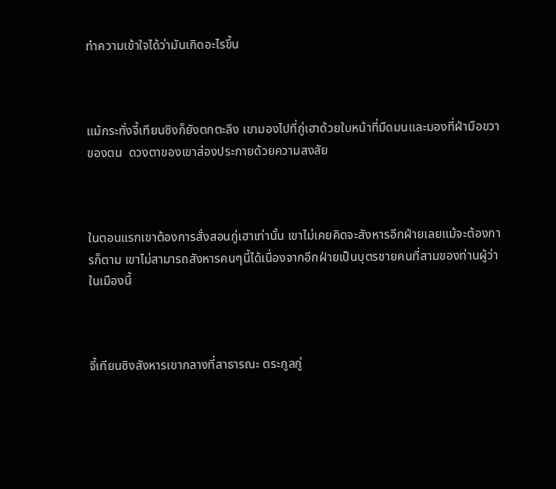ทำความเข้าใจได้ว่ามันเกิดอะไรขึ้น



แม้กระทั่งจี้เทียนซิงก็ยังตกตะลึง เขามองไปที่กู่เฮาด้วยใบหน้าที่มืดมนและมองที่ฝ่ามือขวาของตน  ดวงตาของเขาส่องประกายด้วยความสงสัย



ในตอนแรกเขาต้องการสั่งสอนกู่เฮาเท่านั้น เขาไม่เคยคิดจะสังหารอีกฝ่ายเลยแม้จะต้องการก็ตาม เขาไม่สามารถสังหารคนๆนี้ได้เนื่องจากอีกฝ่ายเป็นบุตรชายคนที่สามของท่านผู้ว่าในเมืองนี้



จี้เทียนซิงสังหารเขากลางที่สาธารณะ ตระกูลกู่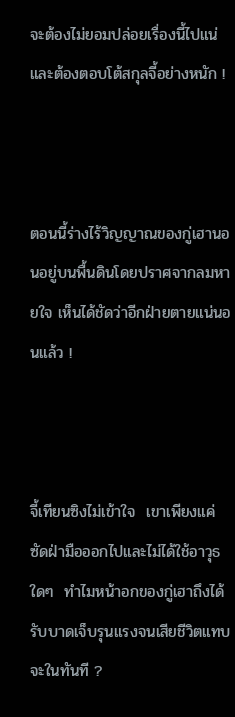จะต้องไม่ยอมปล่อยเรื่องนี้ไปแน่ และต้องตอบโต้สกุลจี้อย่างหนัก !



ตอนนี้ร่างไร้วิญญาณของกู่เฮานอนอยู่บนพื้นดินโดยปราศจากลมหายใจ เห็นได้ชัดว่าอีกฝ่ายตายแน่นอนแล้ว !



จี้เทียนซิงไม่เข้าใจ  เขาเพียงแค่ซัดฝ่ามือออกไปและไม่ได้ใช้อาวุธใดๆ  ทำไมหน้าอกของกู่เฮาถึงได้รับบาดเจ็บรุนแรงจนเสียชีวิตแทบจะในทันที ?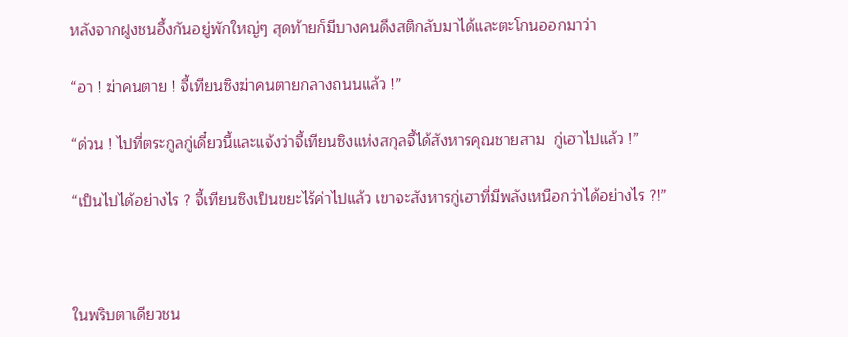หลังจากฝูงชนอึ้งกันอยู่พักใหญ่ๆ สุดท้ายก็มีบางคนดึงสติกลับมาได้และตะโกนออกมาว่า

“อา ! ฆ่าคนตาย ! จี้เทียนซิงฆ่าคนตายกลางถนนแล้ว !”

“ด่วน ! ไปที่ตระกูลกู่เดี๋ยวนี้และแจ้งว่าจี้เทียนซิงแห่งสกุลจี้ได้สังหารคุณชายสาม  กู่เฮาไปแล้ว !”

“เป็นไปได้อย่างไร ? จี้เทียนซิงเป็นขยะไร้ค่าไปแล้ว เขาจะสังหารกู่เฮาที่มีพลังเหนือกว่าได้อย่างไร ?!”



ในพริบตาเดียวชน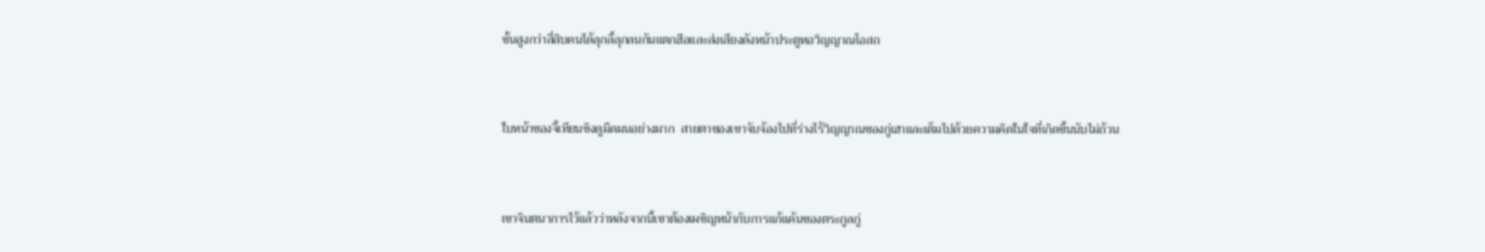ชั้นสูงกว่าสี่สิบคนได้ลุกลี้ลุกลนกันแตกฮือและส่งเสียงดังหน้าประตูหอวิญญาณโอสถ



ใบหน้าของจี้เทียนซิงดูมืดมนอย่างมาก  สายตาของเขาจับจ้องไปที่ร่างไร้วิญญาณของกู่เฮาและเต็มไปด้วยความคิดในใจที่เกิดขึ้นนับไม่ถ้วน



เขาจินตนาการไว้แล้วว่าหลังจากนี้เขาต้องเผชิญหน้ากับการแก้แค้นของตระกูลกู่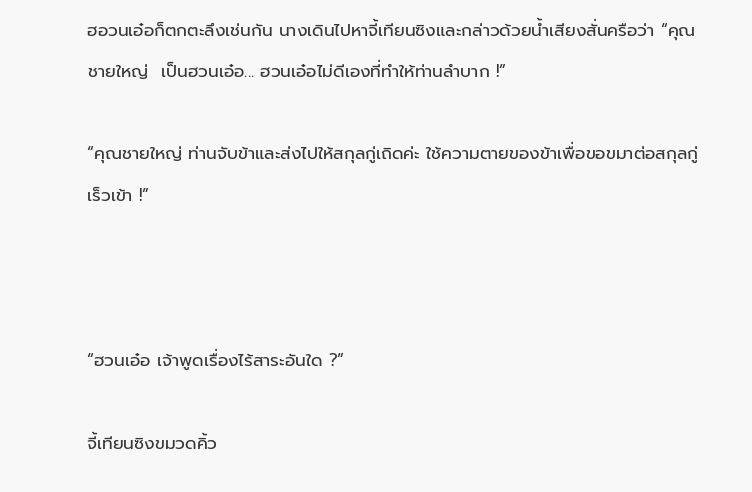ฮอวนเอ๋อก็ตกตะลึงเช่นกัน นางเดินไปหาจี้เทียนซิงและกล่าวด้วยน้ำเสียงสั่นครือว่า “คุณชายใหญ่  เป็นฮวนเอ๋อ... ฮวนเอ๋อไม่ดีเองที่ทำให้ท่านลำบาก !”

“คุณชายใหญ่ ท่านจับข้าและส่งไปให้สกุลกู่เถิดค่ะ ใช้ความตายของข้าเพื่อขอขมาต่อสกุลกู่ เร็วเข้า !”



“ฮวนเอ๋อ เจ้าพูดเรื่องไร้สาระอันใด ?”

จี้เทียนซิงขมวดคิ้ว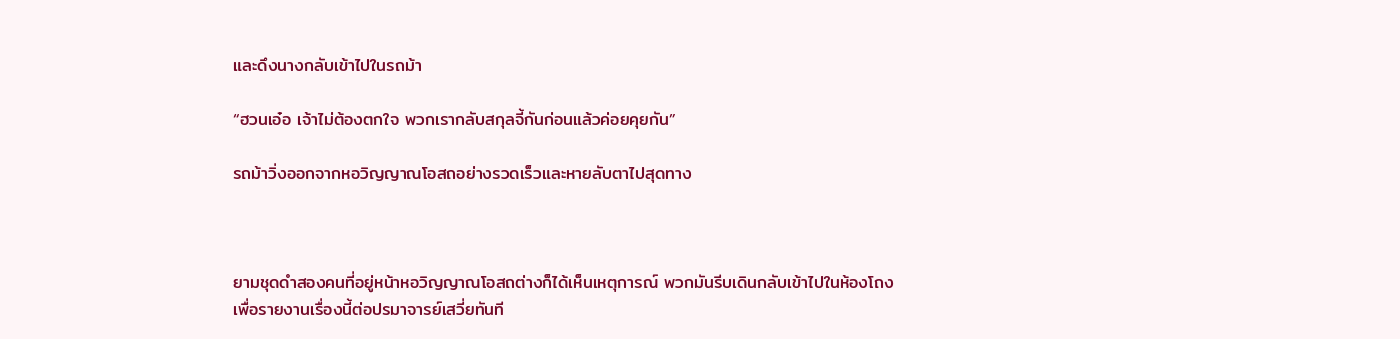และดึงนางกลับเข้าไปในรถม้า

“ฮวนเอ๋อ เจ้าไม่ต้องตกใจ พวกเรากลับสกุลจี้กันก่อนแล้วค่อยคุยกัน”

รถม้าวิ่งออกจากหอวิญญาณโอสถอย่างรวดเร็วและหายลับตาไปสุดทาง



ยามชุดดำสองคนที่อยู่หน้าหอวิญญาณโอสถต่างก็ได้เห็นเหตุการณ์ พวกมันรีบเดินกลับเข้าไปในห้องโถงเพื่อรายงานเรื่องนี้ต่อปรมาจารย์เสวี่ยทันที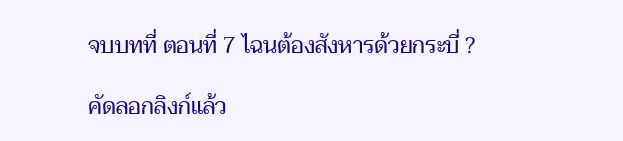จบบทที่ ตอนที่ 7 ไฉนต้องสังหารด้วยกระบี่ ?

คัดลอกลิงก์แล้ว